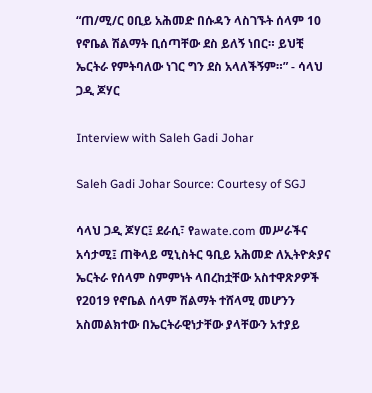“ጠ/ሚ/ር ዐቢይ አሕመድ በሱዳን ላስገኙት ሰላም 10 የኖቤል ሽልማት ቢሰጣቸው ደስ ይለኝ ነበር። ይህቺ ኤርትራ የምትባለው ነገር ግን ደስ አላለችኝም።” - ሳላህ ጋዲ ጆሃር

Interview with Saleh Gadi Johar

Saleh Gadi Johar Source: Courtesy of SGJ

ሳላህ ጋዲ ጆሃር፤ ደራሲ፣ የawate.com መሥራችና አሳታሚ፤ ጠቅላይ ሚኒስትር ዓቢይ አሕመድ ለኢትዮጵያና ኤርትራ የሰላም ስምምነት ላበረከቷቸው አስተዋጽዖዎች የ2019 የኖቤል ሰላም ሽልማት ተሸላሚ መሆንን አስመልክተው በኤርትራዊነታቸው ያላቸውን አተያይ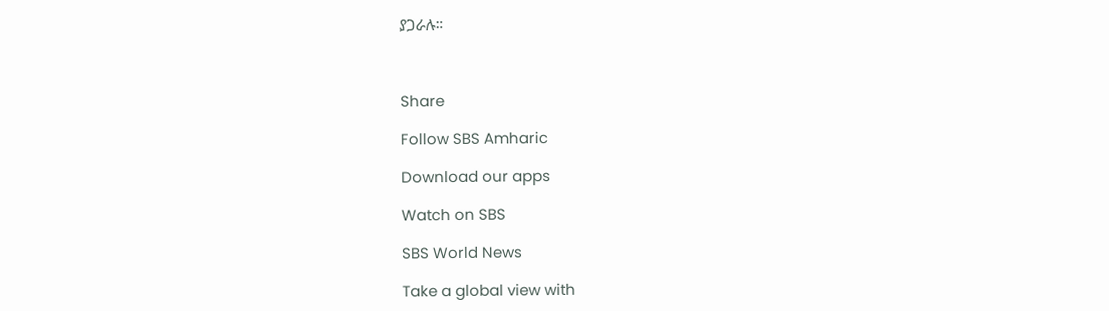ያጋራሉ።



Share

Follow SBS Amharic

Download our apps

Watch on SBS

SBS World News

Take a global view with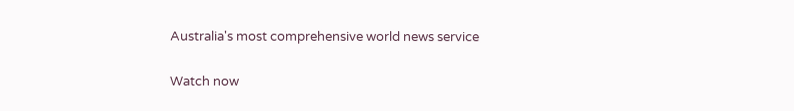Australia's most comprehensive world news service

Watch now